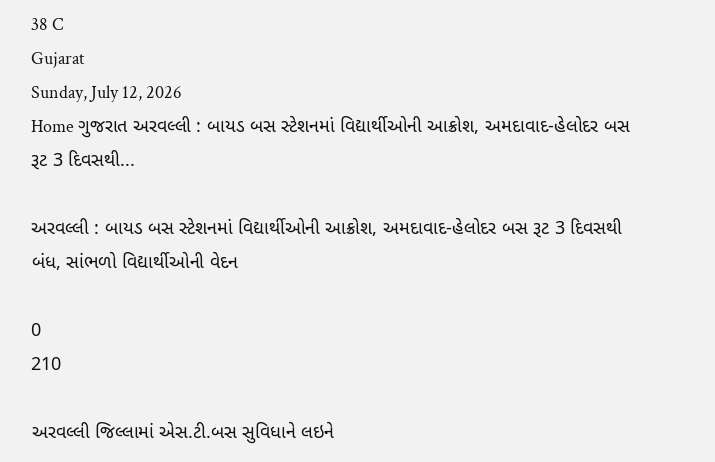38 C
Gujarat
Sunday, July 12, 2026
Home ગુજરાત અરવલ્લી : બાયડ બસ સ્ટેશનમાં વિદ્યાર્થીઓની આક્રોશ, અમદાવાદ-હેલોદર બસ રૂટ 3 દિવસથી...

અરવલ્લી : બાયડ બસ સ્ટેશનમાં વિદ્યાર્થીઓની આક્રોશ, અમદાવાદ-હેલોદર બસ રૂટ 3 દિવસથી બંધ, સાંભળો વિદ્યાર્થીઓની વેદન

0
210

અરવલ્લી જિલ્લામાં એસ.ટી.બસ સુવિધાને લઇને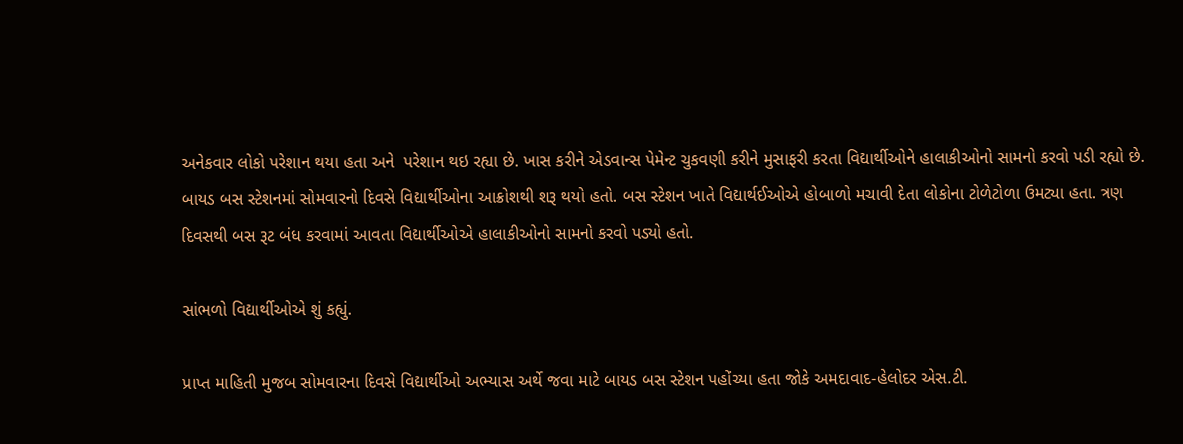અનેકવાર લોકો પરેશાન થયા હતા અને  પરેશાન થઇ રહ્યા છે. ખાસ કરીને એડવાન્સ પેમેન્ટ ચુકવણી કરીને મુસાફરી કરતા વિદ્યાર્થીઓને હાલાકીઓનો સામનો કરવો પડી રહ્યો છે. બાયડ બસ સ્ટેશનમાં સોમવારનો દિવસે વિદ્યાર્થીઓના આક્રોશથી શરૂ થયો હતો. બસ સ્ટેશન ખાતે વિદ્યાર્થઈઓએ હોબાળો મચાવી દેતા લોકોના ટોળેટોળા ઉમટ્યા હતા. ત્રણ દિવસથી બસ રૂટ બંધ કરવામાં આવતા વિદ્યાર્થીઓએ હાલાકીઓનો સામનો કરવો પડ્યો હતો.

સાંભળો વિદ્યાર્થીઓએ શું કહ્યું.

પ્રાપ્ત માહિતી મુજબ સોમવારના દિવસે વિદ્યાર્થીઓ અભ્યાસ અર્થે જવા માટે બાયડ બસ સ્ટેશન પહોંચ્યા હતા જોકે અમદાવાદ-હેલોદર એસ.ટી.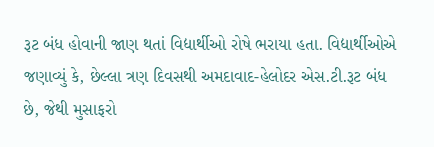રૂટ બંધ હોવાની જાણ થતાં વિદ્યાર્થીઓ રોષે ભરાયા હતા. વિદ્યાર્થીઓએ જણાવ્યું કે, છેલ્લા ત્રણ દિવસથી અમદાવાદ-હેલોદર એસ.ટી.રૂટ બંધ છે, જેથી મુસાફરો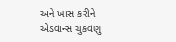અને ખાસ કરીને એડવાન્સ ચુકવણુ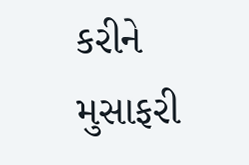કરીને મુસાફરી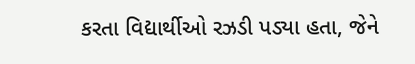કરતા વિદ્યાર્થીઓ રઝડી પડ્યા હતા, જેને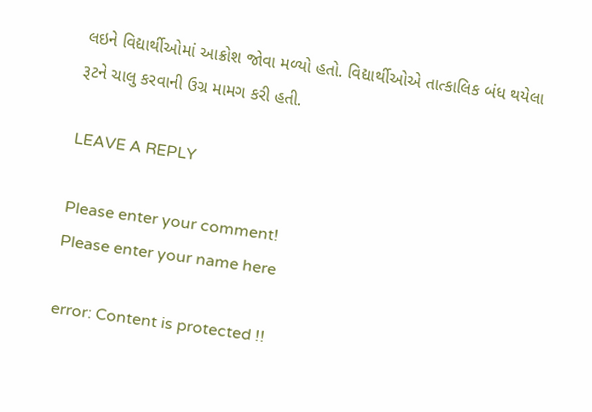લઇને વિદ્યાર્થીઓમાં આક્રોશ જોવા મળ્યો હતો. વિદ્યાર્થીઓએ તાત્કાલિક બંધ થયેલા રૂટને ચાલુ કરવાની ઉગ્ર મામગ કરી હતી.

LEAVE A REPLY

Please enter your comment!
Please enter your name here

error: Content is protected !!